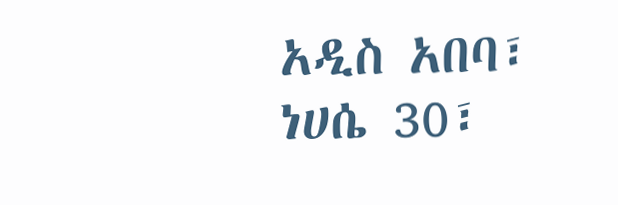አዲስ አበባ፣ ነሀሴ 30፣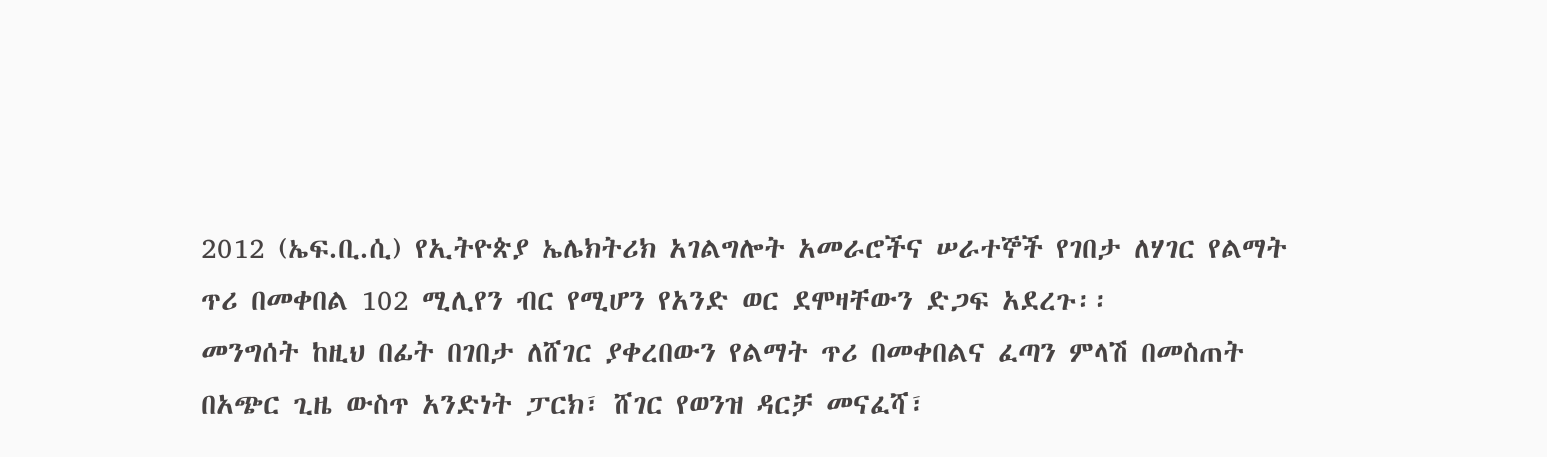2012 (ኤፍ.ቢ.ሲ) የኢትዮጵያ ኤሌክትሪክ አገልግሎት አመራሮችና ሠራተኞች የገበታ ለሃገር የልማት ጥሪ በመቀበል 102 ሚሊየን ብር የሚሆን የአንድ ወር ደሞዛቸውን ድጋፍ አደረጉ፡፡
መንግሰት ከዚህ በፊት በገበታ ለሸገር ያቀረበውን የልማት ጥሪ በመቀበልና ፈጣን ምላሽ በመስጠት በአጭር ጊዜ ውስጥ አንድነት ፓርክ፣ ሸገር የወንዝ ዳርቻ መናፈሻ፣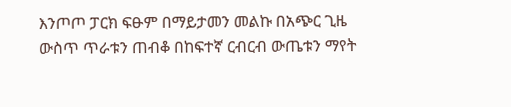እንጦጦ ፓርክ ፍፁም በማይታመን መልኩ በአጭር ጊዜ ውስጥ ጥራቱን ጠብቆ በከፍተኛ ርብርብ ውጤቱን ማየት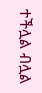ተችሏል ብሏል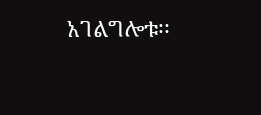አገልግሎቱ፡፡